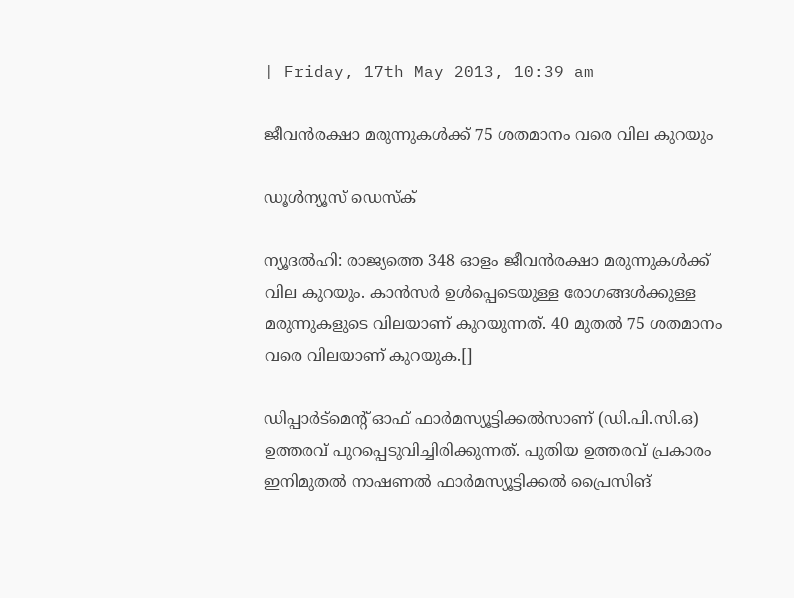| Friday, 17th May 2013, 10:39 am

ജീവന്‍രക്ഷാ മരുന്നുകള്‍ക്ക് 75 ശതമാനം വരെ വില കുറയും

ഡൂള്‍ന്യൂസ് ഡെസ്‌ക്

ന്യൂദല്‍ഹി: രാജ്യത്തെ 348 ഓളം ജീവന്‍രക്ഷാ മരുന്നുകള്‍ക്ക് വില കുറയും. കാന്‍സര്‍ ഉള്‍പ്പെടെയുള്ള രോഗങ്ങള്‍ക്കുള്ള മരുന്നുകളുടെ വിലയാണ് കുറയുന്നത്. 40 മുതല്‍ 75 ശതമാനം വരെ വിലയാണ് കുറയുക.[]

ഡിപ്പാര്‍ട്‌മെന്റ് ഓഫ് ഫാര്‍മസ്യൂട്ടിക്കല്‍സാണ് (ഡി.പി.സി.ഒ) ഉത്തരവ് പുറപ്പെടുവിച്ചിരിക്കുന്നത്. പുതിയ ഉത്തരവ് പ്രകാരം ഇനിമുതല്‍ നാഷണല്‍ ഫാര്‍മസ്യൂട്ടിക്കല്‍ പ്രൈസിങ്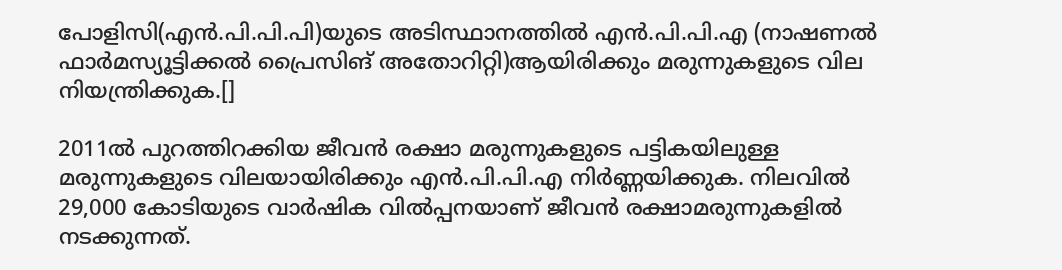പോളിസി(എന്‍.പി.പി.പി)യുടെ അടിസ്ഥാനത്തില്‍ എന്‍.പി.പി.എ (നാഷണല്‍ ഫാര്‍മസ്യൂട്ടിക്കല്‍ പ്രൈസിങ് അതോറിറ്റി)ആയിരിക്കും മരുന്നുകളുടെ വില നിയന്ത്രിക്കുക.[]

2011ല്‍ പുറത്തിറക്കിയ ജീവന്‍ രക്ഷാ മരുന്നുകളുടെ പട്ടികയിലുള്ള മരുന്നുകളുടെ വിലയായിരിക്കും എന്‍.പി.പി.എ നിര്‍ണ്ണയിക്കുക. നിലവില്‍ 29,000 കോടിയുടെ വാര്‍ഷിക വില്‍പ്പനയാണ് ജീവന്‍ രക്ഷാമരുന്നുകളില്‍ നടക്കുന്നത്.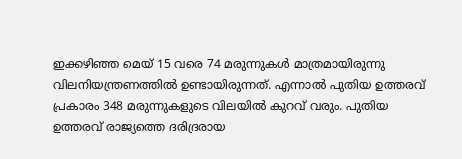ഇക്കഴിഞ്ഞ മെയ് 15 വരെ 74 മരുന്നുകള്‍ മാത്രമായിരുന്നു വിലനിയന്ത്രണത്തില്‍ ഉണ്ടായിരുന്നത്. എന്നാല്‍ പുതിയ ഉത്തരവ് പ്രകാരം 348 മരുന്നുകളുടെ വിലയില്‍ കുറവ് വരും. പുതിയ ഉത്തരവ് രാജ്യത്തെ ദരിദ്രരായ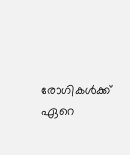രോഗികള്‍ക്ക് ഏറെ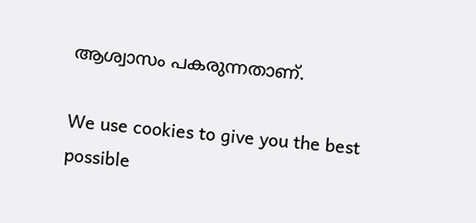ആശ്വാസം പകരുന്നതാണ്.

We use cookies to give you the best possible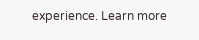experience. Learn more